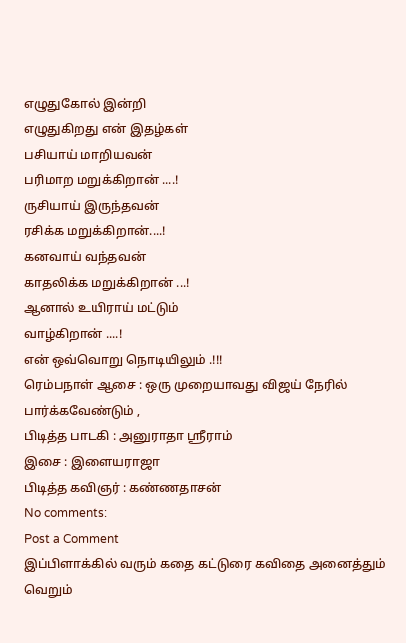எழுதுகோல் இன்றி
எழுதுகிறது என் இதழ்கள்
பசியாய் மாறியவன்
பரிமாற மறுக்கிறான் ....!
ருசியாய் இருந்தவன்
ரசிக்க மறுக்கிறான்....!
கனவாய் வந்தவன்
காதலிக்க மறுக்கிறான் ...!
ஆனால் உயிராய் மட்டும்
வாழ்கிறான் ....!
என் ஒவ்வொறு நொடியிலும் .!!!
ரெம்பநாள் ஆசை : ஒரு முறையாவது விஜய் நேரில் பார்க்கவேண்டும் ,
பிடித்த பாடகி : அனுராதா ஸ்ரீராம்
இசை : இளையராஜா
பிடித்த கவிஞர் : கண்ணதாசன்
No comments:
Post a Comment
இப்பிளாக்கில் வரும் கதை கட்டுரை கவிதை அனைத்தும்
வெறும்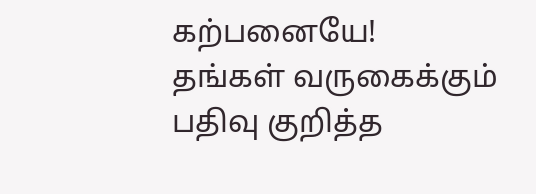கற்பனையே!
தங்கள் வருகைக்கும் பதிவு குறித்த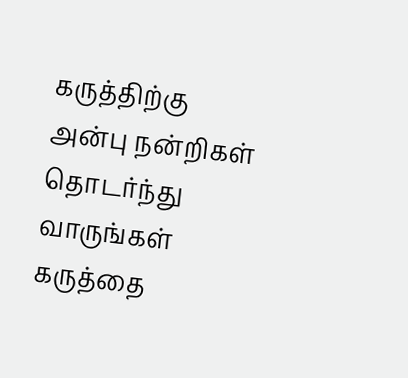கருத்திற்கு அன்பு நன்றிகள்
தொடர்ந்து வாருங்கள் கருத்தை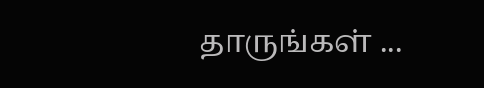தாருங்கள் ...